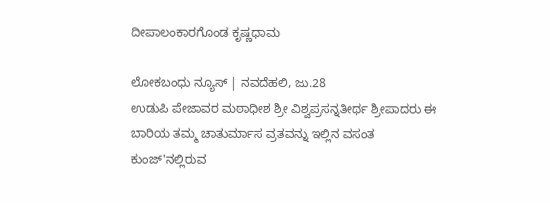ದೀಪಾಲಂಕಾರಗೊಂಡ ಕೃಷ್ಣಧಾಮ

ಲೋಕಬಂಧು ನ್ಯೂಸ್ | ನವದೆಹಲಿ, ಜು.28
ಉಡುಪಿ ಪೇಜಾವರ ಮಠಾಧೀಶ ಶ್ರೀ ವಿಶ್ವಪ್ರಸನ್ನತೀರ್ಥ ಶ್ರೀಪಾದರು ಈ ಬಾರಿಯ ತಮ್ಮ ಚಾತುರ್ಮಾಸ ವ್ರತವನ್ನು ಇಲ್ಲಿನ ವಸಂತ ಕುಂಜ್'ನಲ್ಲಿರುವ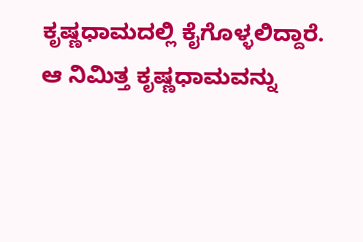ಕೃಷ್ಣಧಾಮದಲ್ಲಿ ಕೈಗೊಳ್ಳಲಿದ್ದಾರೆ.
ಆ ನಿಮಿತ್ತ ಕೃಷ್ಣಧಾಮವನ್ನು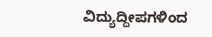ವಿದ್ಯುದ್ದೀಪಗಳಿಂದ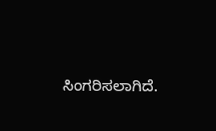ಸಿಂಗರಿಸಲಾಗಿದೆ.